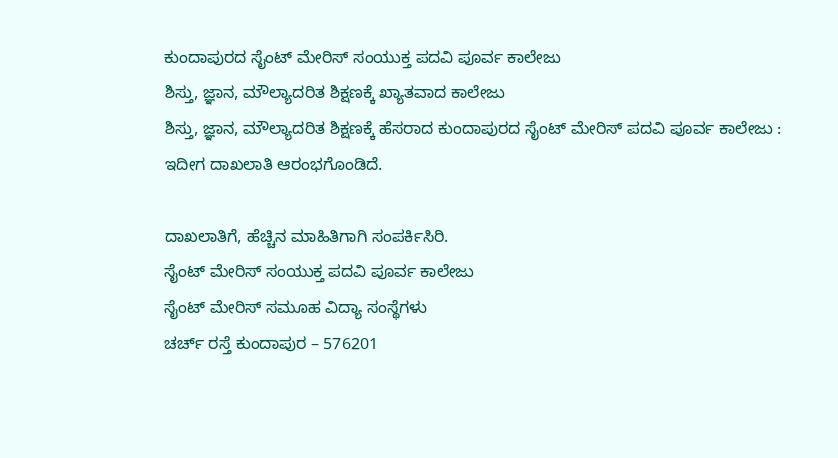ಕುಂದಾಪುರದ ಸೈಂಟ್ ಮೇರಿಸ್ ಸಂಯುಕ್ತ ಪದವಿ ಪೂರ್ವ ಕಾಲೇಜು
ಶಿಸ್ತು, ಜ್ಞಾನ, ಮೌಲ್ಯಾದರಿತ ಶಿಕ್ಷಣಕ್ಕೆ ಖ್ಯಾತವಾದ ಕಾಲೇಜು
ಶಿಸ್ತು, ಜ್ಞಾನ, ಮೌಲ್ಯಾದರಿತ ಶಿಕ್ಷಣಕ್ಕೆ ಹೆಸರಾದ ಕುಂದಾಪುರದ ಸೈಂಟ್ ಮೇರಿಸ್ ಪದವಿ ಪೂರ್ವ ಕಾಲೇಜು : ಇದೀಗ ದಾಖಲಾತಿ ಆರಂಭಗೊಂಡಿದೆ.

ದಾಖಲಾತಿಗೆ, ಹೆಚ್ಚಿನ ಮಾಹಿತಿಗಾಗಿ ಸಂಪರ್ಕಿಸಿರಿ.
ಸೈಂಟ್ ಮೇರಿಸ್ ಸಂಯುಕ್ತ ಪದವಿ ಪೂರ್ವ ಕಾಲೇಜು
ಸೈಂಟ್ ಮೇರಿಸ್ ಸಮೂಹ ವಿದ್ಯಾ ಸಂಸ್ಥೆಗಳು
ಚರ್ಚ್ ರಸ್ತೆ ಕುಂದಾಪುರ – 576201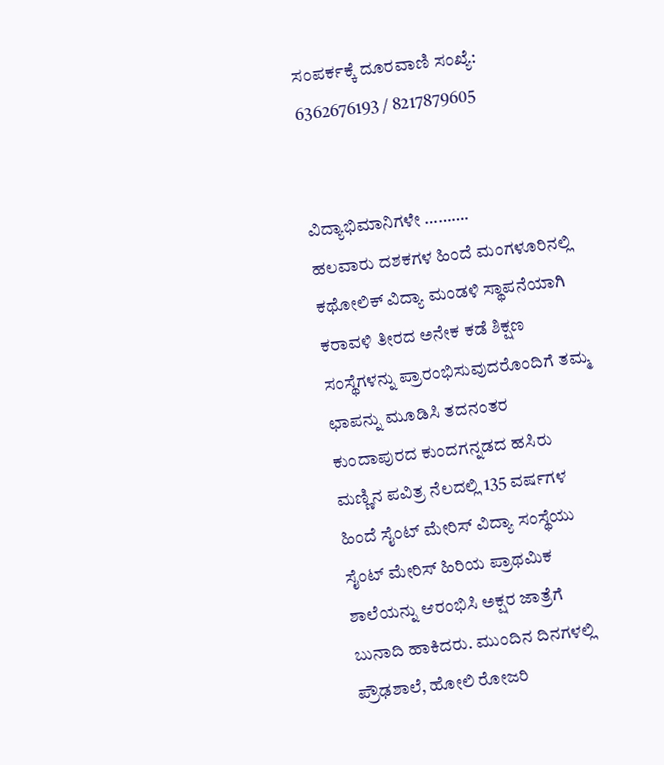ಸಂಪರ್ಕಕ್ಕೆ ದೂರವಾಣಿ ಸಂಖ್ಯೆ: 6362676193 / 8217879605


ವಿದ್ಯಾಭಿಮಾನಿಗಳೇ ……….
ಹಲವಾರು ದಶಕಗಳ ಹಿಂದೆ ಮಂಗಳೂರಿನಲ್ಲಿ ಕಥೋಲಿಕ್ ವಿದ್ಯಾ ಮಂಡಳಿ ಸ್ಥಾಪನೆಯಾಗಿ ಕರಾವಳಿ ತೀರದ ಅನೇಕ ಕಡೆ ಶಿಕ್ಷಣ ಸಂಸ್ಥೆಗಳನ್ನು ಪ್ರಾರಂಭಿಸುವುದರೊಂದಿಗೆ ತಮ್ಮ ಛಾಪನ್ನು ಮೂಡಿಸಿ ತದನಂತರ ಕುಂದಾಪುರದ ಕುಂದಗನ್ನಡದ ಹಸಿರು ಮಣ್ಣಿನ ಪವಿತ್ರ ನೆಲದಲ್ಲಿ 135 ವರ್ಷಗಳ ಹಿಂದೆ ಸೈಂಟ್ ಮೇರಿಸ್ ವಿದ್ಯಾ ಸಂಸ್ಥೆಯು ಸೈಂಟ್ ಮೇರಿಸ್ ಹಿರಿಯ ಪ್ರಾಥಮಿಕ ಶಾಲೆಯನ್ನು ಆರಂಭಿಸಿ ಅಕ್ಷರ ಜಾತ್ರೆಗೆ ಬುನಾದಿ ಹಾಕಿದರು. ಮುಂದಿನ ದಿನಗಳಲ್ಲಿ ಪ್ರೌಢಶಾಲೆ, ಹೋಲಿ ರೋಜರಿ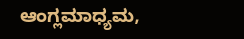ಆಂಗ್ಲಮಾಧ್ಯಮ,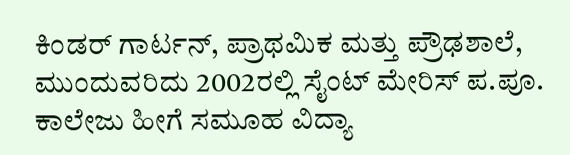ಕಿಂಡರ್ ಗಾರ್ಟನ್, ಪ್ರಾಥಮಿಕ ಮತ್ತು ಪ್ರೌಢಶಾಲೆ, ಮುಂದುವರಿದು 2002ರಲ್ಲಿ ಸೈಂಟ್ ಮೇರಿಸ್ ಪ.ಪೂ. ಕಾಲೇಜು ಹೀಗೆ ಸಮೂಹ ವಿದ್ಯಾ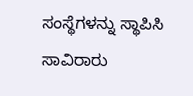ಸಂಸ್ಥೆಗಳನ್ನು ಸ್ಥಾಪಿಸಿ ಸಾವಿರಾರು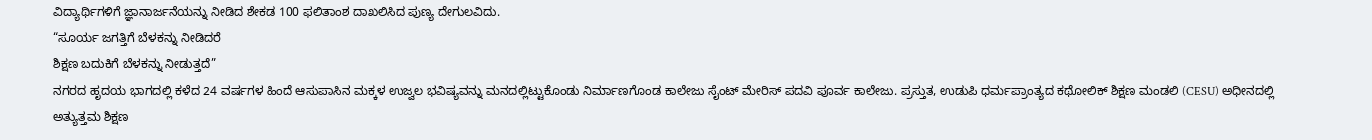ವಿದ್ಯಾರ್ಥಿಗಳಿಗೆ ಜ್ಞಾನಾರ್ಜನೆಯನ್ನು ನೀಡಿದ ಶೇಕಡ 100 ಫಲಿತಾಂಶ ದಾಖಲಿಸಿದ ಪುಣ್ಯ ದೇಗುಲವಿದು.
“ಸೂರ್ಯ ಜಗತ್ತಿಗೆ ಬೆಳಕನ್ನು ನೀಡಿದರೆ
ಶಿಕ್ಷಣ ಬದುಕಿಗೆ ಬೆಳಕನ್ನು ನೀಡುತ್ತದೆ”
ನಗರದ ಹೃದಯ ಭಾಗದಲ್ಲಿ ಕಳೆದ 24 ವರ್ಷಗಳ ಹಿಂದೆ ಆಸುಪಾಸಿನ ಮಕ್ಕಳ ಉಜ್ವಲ ಭವಿಷ್ಯವನ್ನು ಮನದಲ್ಲಿಟ್ಟುಕೊಂಡು ನಿರ್ಮಾಣಗೊಂಡ ಕಾಲೇಜು ಸೈಂಟ್ ಮೇರಿಸ್ ಪದವಿ ಪೂರ್ವ ಕಾಲೇಜು. ಪ್ರಸ್ತುತ, ಉಡುಪಿ ಧರ್ಮಪ್ರಾಂತ್ಯದ ಕಥೋಲಿಕ್ ಶಿಕ್ಷಣ ಮಂಡಲಿ (CESU) ಅಧೀನದಲ್ಲಿ ಅತ್ಯುತ್ತಮ ಶಿಕ್ಷಣ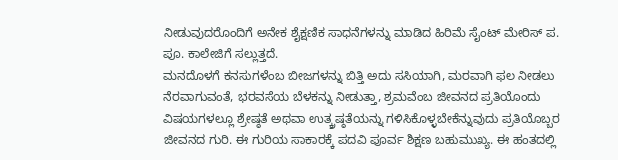ನೀಡುವುದರೊಂದಿಗೆ ಅನೇಕ ಶೈಕ್ಷಣಿಕ ಸಾಧನೆಗಳನ್ನು ಮಾಡಿದ ಹಿರಿಮೆ ಸೈಂಟ್ ಮೇರಿಸ್ ಪ. ಪೂ. ಕಾಲೇಜಿಗೆ ಸಲ್ಲುತ್ತದೆ.
ಮನದೊಳಗೆ ಕನಸುಗಳೆಂಬ ಬೀಜಗಳನ್ನು ಬಿತ್ತಿ ಅದು ಸಸಿಯಾಗಿ, ಮರವಾಗಿ ಫಲ ನೀಡಲು ನೆರವಾಗುವಂತೆ, ಭರವಸೆಯ ಬೆಳಕನ್ನು ನೀಡುತ್ತಾ, ಶ್ರಮವೆಂಬ ಜೀವನದ ಪ್ರತಿಯೊಂದು ವಿಷಯಗಳಲ್ಲೂ ಶ್ರೇಷ್ಠತೆ ಅಥವಾ ಉತ್ಕ್ರಷ್ಠತೆಯನ್ನು ಗಳಿಸಿಕೊಳ್ಳಬೇಕೆನ್ನುವುದು ಪ್ರತಿಯೊಬ್ಬರ ಜೀವನದ ಗುರಿ. ಈ ಗುರಿಯ ಸಾಕಾರಕ್ಕೆ ಪದವಿ ಪೂರ್ವ ಶಿಕ್ಷಣ ಬಹುಮುಖ್ಯ. ಈ ಹಂತದಲ್ಲಿ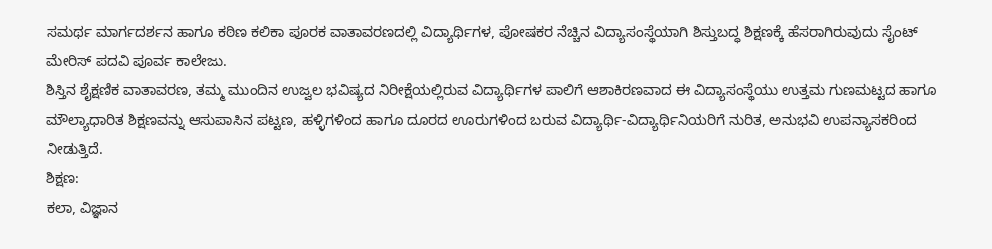ಸಮರ್ಥ ಮಾರ್ಗದರ್ಶನ ಹಾಗೂ ಕಠಿಣ ಕಲಿಕಾ ಪೂರಕ ವಾತಾವರಣದಲ್ಲಿ ವಿದ್ಯಾರ್ಥಿಗಳ, ಪೋಷಕರ ನೆಚ್ಚಿನ ವಿದ್ಯಾಸಂಸ್ಥೆಯಾಗಿ ಶಿಸ್ತುಬದ್ಧ ಶಿಕ್ಷಣಕ್ಕೆ ಹೆಸರಾಗಿರುವುದು ಸೈಂಟ್ ಮೇರಿಸ್ ಪದವಿ ಪೂರ್ವ ಕಾಲೇಜು.
ಶಿಸ್ತಿನ ಶೈಕ್ಷಣಿಕ ವಾತಾವರಣ, ತಮ್ಮ ಮುಂದಿನ ಉಜ್ವಲ ಭವಿಷ್ಯದ ನಿರೀಕ್ಷೆಯಲ್ಲಿರುವ ವಿದ್ಯಾರ್ಥಿಗಳ ಪಾಲಿಗೆ ಆಶಾಕಿರಣವಾದ ಈ ವಿದ್ಯಾಸಂಸ್ಥೆಯು ಉತ್ತಮ ಗುಣಮಟ್ಟದ ಹಾಗೂ ಮೌಲ್ಯಾಧಾರಿತ ಶಿಕ್ಷಣವನ್ನು ಆಸುಪಾಸಿನ ಪಟ್ಟಣ, ಹಳ್ಳಿಗಳಿಂದ ಹಾಗೂ ದೂರದ ಊರುಗಳಿಂದ ಬರುವ ವಿದ್ಯಾರ್ಥಿ-ವಿದ್ಯಾರ್ಥಿನಿಯರಿಗೆ ನುರಿತ, ಅನುಭವಿ ಉಪನ್ಯಾಸಕರಿಂದ ನೀಡುತ್ತಿದೆ.
ಶಿಕ್ಷಣ:
ಕಲಾ, ವಿಜ್ಞಾನ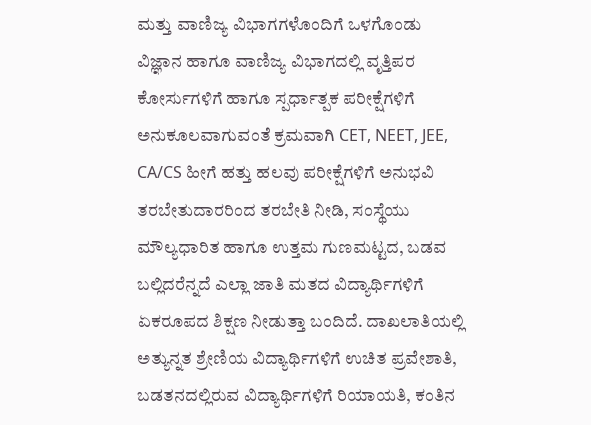ಮತ್ತು ವಾಣಿಜ್ಯ ವಿಭಾಗಗಳೊಂದಿಗೆ ಒಳಗೊಂಡು ವಿಜ್ಞಾನ ಹಾಗೂ ವಾಣಿಜ್ಯ ವಿಭಾಗದಲ್ಲಿ ವೃತ್ತಿಪರ ಕೋರ್ಸುಗಳಿಗೆ ಹಾಗೂ ಸ್ಪರ್ಧಾತ್ಪಕ ಪರೀಕ್ಷೆಗಳಿಗೆ ಅನುಕೂಲವಾಗುವಂತೆ ಕ್ರಮವಾಗಿ CET, NEET, JEE, CA/CS ಹೀಗೆ ಹತ್ತು ಹಲವು ಪರೀಕ್ಷೆಗಳಿಗೆ ಅನುಭವಿ ತರಬೇತುದಾರರಿಂದ ತರಬೇತಿ ನೀಡಿ, ಸಂಸ್ಥೆಯು ಮೌಲ್ಯಧಾರಿತ ಹಾಗೂ ಉತ್ತಮ ಗುಣಮಟ್ಟದ, ಬಡವ ಬಲ್ಲಿದರೆನ್ನದೆ ಎಲ್ಲಾ ಜಾತಿ ಮತದ ವಿದ್ಯಾರ್ಥಿಗಳಿಗೆ ಏಕರೂಪದ ಶಿಕ್ಷಣ ನೀಡುತ್ತಾ ಬಂದಿದೆ. ದಾಖಲಾತಿಯಲ್ಲಿ ಅತ್ಯುನ್ನತ ಶ್ರೇಣಿಯ ವಿದ್ಯಾರ್ಥಿಗಳಿಗೆ ಉಚಿತ ಪ್ರವೇಶಾತಿ, ಬಡತನದಲ್ಲಿರುವ ವಿದ್ಯಾರ್ಥಿಗಳಿಗೆ ರಿಯಾಯತಿ, ಕಂತಿನ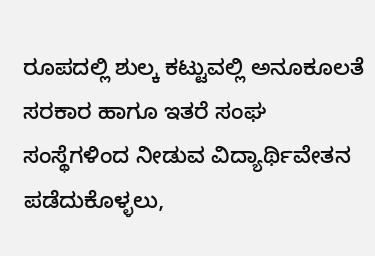ರೂಪದಲ್ಲಿ ಶುಲ್ಕ ಕಟ್ಟುವಲ್ಲಿ ಅನೂಕೂಲತೆ ಸರಕಾರ ಹಾಗೂ ಇತರೆ ಸಂಘ ಸಂಸ್ಥೆಗಳಿಂದ ನೀಡುವ ವಿದ್ಯಾರ್ಥಿವೇತನ ಪಡೆದುಕೊಳ್ಳಲು,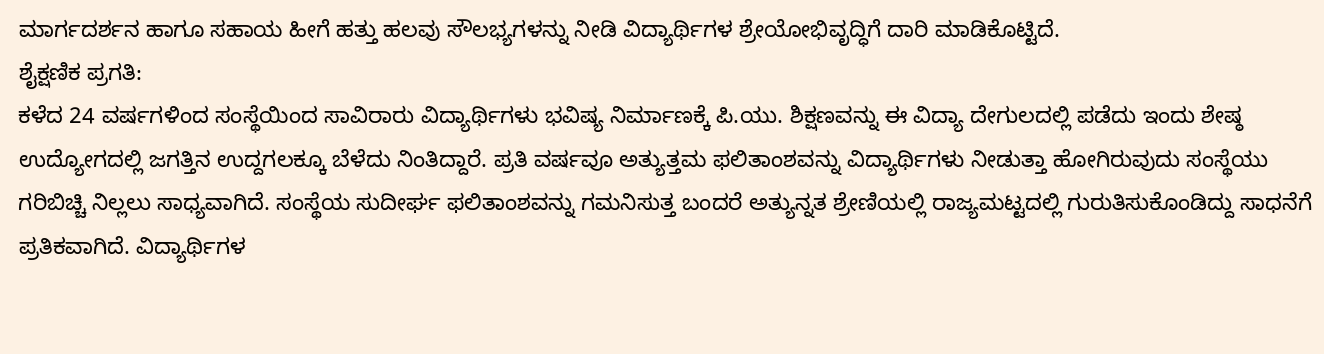ಮಾರ್ಗದರ್ಶನ ಹಾಗೂ ಸಹಾಯ ಹೀಗೆ ಹತ್ತು ಹಲವು ಸೌಲಭ್ಯಗಳನ್ನು ನೀಡಿ ವಿದ್ಯಾರ್ಥಿಗಳ ಶ್ರೇಯೋಭಿವೃದ್ಧಿಗೆ ದಾರಿ ಮಾಡಿಕೊಟ್ಟಿದೆ.
ಶೈಕ್ಷಣಿಕ ಪ್ರಗತಿ:
ಕಳೆದ 24 ವರ್ಷಗಳಿಂದ ಸಂಸ್ಥೆಯಿಂದ ಸಾವಿರಾರು ವಿದ್ಯಾರ್ಥಿಗಳು ಭವಿಷ್ಯ ನಿರ್ಮಾಣಕ್ಕೆ ಪಿ.ಯು. ಶಿಕ್ಷಣವನ್ನು ಈ ವಿದ್ಯಾ ದೇಗುಲದಲ್ಲಿ ಪಡೆದು ಇಂದು ಶೇಷ್ಠ ಉದ್ಯೋಗದಲ್ಲಿ ಜಗತ್ತಿನ ಉದ್ದಗಲಕ್ಕೂ ಬೆಳೆದು ನಿಂತಿದ್ದಾರೆ. ಪ್ರತಿ ವರ್ಷವೂ ಅತ್ಯುತ್ತಮ ಫಲಿತಾಂಶವನ್ನು ವಿದ್ಯಾರ್ಥಿಗಳು ನೀಡುತ್ತಾ ಹೋಗಿರುವುದು ಸಂಸ್ಥೆಯು ಗರಿಬಿಚ್ಚಿ ನಿಲ್ಲಲು ಸಾಧ್ಯವಾಗಿದೆ. ಸಂಸ್ಥೆಯ ಸುದೀರ್ಘ ಫಲಿತಾಂಶವನ್ನು ಗಮನಿಸುತ್ತ ಬಂದರೆ ಅತ್ಯುನ್ನತ ಶ್ರೇಣಿಯಲ್ಲಿ ರಾಜ್ಯಮಟ್ಟದಲ್ಲಿ ಗುರುತಿಸುಕೊಂಡಿದ್ದು ಸಾಧನೆಗೆ ಪ್ರತಿಕವಾಗಿದೆ. ವಿದ್ಯಾರ್ಥಿಗಳ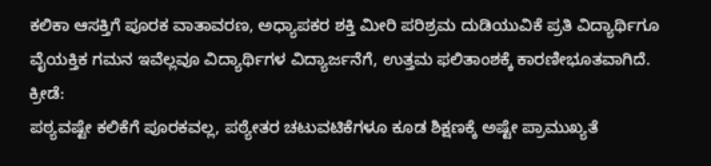ಕಲಿಕಾ ಆಸಕ್ತಿಗೆ ಪೂರಕ ವಾತಾವರಣ, ಅಧ್ಯಾಪಕರ ಶಕ್ತಿ ಮೀರಿ ಪರಿಶ್ರಮ ದುಡಿಯುವಿಕೆ ಪ್ರತಿ ವಿದ್ಯಾರ್ಥಿಗೂ ವೈಯಕ್ತಿಕ ಗಮನ ಇವೆಲ್ಲವೂ ವಿದ್ಯಾರ್ಥಿಗಳ ವಿದ್ಯಾರ್ಜನೆಗೆ, ಉತ್ತಮ ಫಲಿತಾಂಶಕ್ಕೆ ಕಾರಣೀಭೂತವಾಗಿದೆ.
ಕ್ರೀಡೆ:
ಪಠ್ಯವಷ್ಟೇ ಕಲಿಕೆಗೆ ಪೂರಕವಲ್ಲ, ಪಠ್ಯೇತರ ಚಟುವಟಿಕೆಗಳೂ ಕೂಡ ಶಿಕ್ಷಣಕ್ಕೆ ಅಷ್ಟೇ ಪ್ರಾಮುಖ್ಯತೆ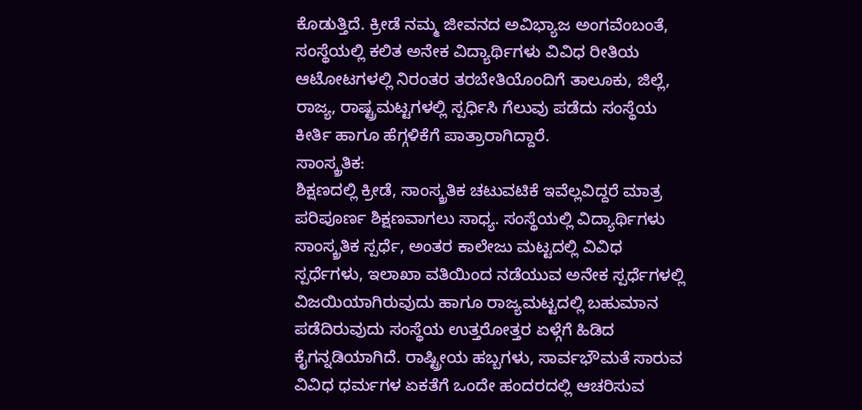ಕೊಡುತ್ತಿದೆ. ಕ್ರೀಡೆ ನಮ್ಮ ಜೀವನದ ಅವಿಭ್ಯಾಜ ಅಂಗವೆಂಬಂತೆ, ಸಂಸ್ಥೆಯಲ್ಲಿ ಕಲಿತ ಅನೇಕ ವಿದ್ಯಾರ್ಥಿಗಳು ವಿವಿಧ ರೀತಿಯ ಆಟೋಟಗಳಲ್ಲಿ ನಿರಂತರ ತರಬೇತಿಯೊಂದಿಗೆ ತಾಲೂಕು, ಜಿಲ್ಲೆ, ರಾಜ್ಯ, ರಾಷ್ಟ್ರಮಟ್ಟಗಳಲ್ಲಿ ಸ್ಪರ್ಧಿಸಿ ಗೆಲುವು ಪಡೆದು ಸಂಸ್ಥೆಯ ಕೀರ್ತಿ ಹಾಗೂ ಹೆಗ್ಗಳಿಕೆಗೆ ಪಾತ್ರಾರಾಗಿದ್ದಾರೆ.
ಸಾಂಸ್ಕ್ರತಿಕ:
ಶಿಕ್ಷಣದಲ್ಲಿ ಕ್ರೀಡೆ, ಸಾಂಸ್ಕ್ರತಿಕ ಚಟುವಟಿಕೆ ಇವೆಲ್ಲವಿದ್ದರೆ ಮಾತ್ರ ಪರಿಪೂರ್ಣ ಶಿಕ್ಷಣವಾಗಲು ಸಾಧ್ಯ. ಸಂಸ್ಥೆಯಲ್ಲಿ ವಿದ್ಯಾರ್ಥಿಗಳು ಸಾಂಸ್ಕ್ರತಿಕ ಸ್ಪರ್ಧೆ, ಅಂತರ ಕಾಲೇಜು ಮಟ್ಟದಲ್ಲಿ ವಿವಿಧ ಸ್ಪರ್ಧೆಗಳು, ಇಲಾಖಾ ವತಿಯಿಂದ ನಡೆಯುವ ಅನೇಕ ಸ್ಪರ್ಧೆಗಳಲ್ಲಿ ವಿಜಯಿಯಾಗಿರುವುದು ಹಾಗೂ ರಾಜ್ಯಮಟ್ಟದಲ್ಲಿ ಬಹುಮಾನ ಪಡೆದಿರುವುದು ಸಂಸ್ಥೆಯ ಉತ್ತರೋತ್ತರ ಏಳ್ಗೆಗೆ ಹಿಡಿದ ಕೈಗನ್ನಡಿಯಾಗಿದೆ. ರಾಷ್ಟ್ರೀಯ ಹಬ್ಬಗಳು, ಸಾರ್ವಭೌಮತೆ ಸಾರುವ ವಿವಿಧ ಧರ್ಮಗಳ ಏಕತೆಗೆ ಒಂದೇ ಹಂದರದಲ್ಲಿ ಆಚರಿಸುವ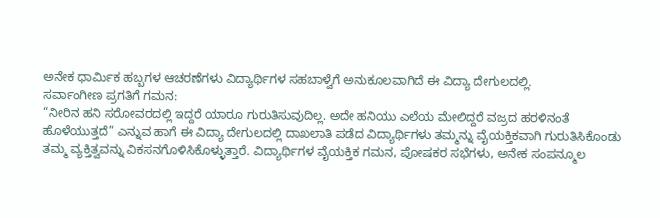ಅನೇಕ ಧಾರ್ಮಿಕ ಹಬ್ಬಗಳ ಆಚರಣೆಗಳು ವಿದ್ಯಾರ್ಥಿಗಳ ಸಹಬಾಳ್ವೆಗೆ ಅನುಕೂಲವಾಗಿದೆ ಈ ವಿದ್ಯಾ ದೇಗುಲದಲ್ಲಿ.
ಸರ್ವಾಂಗೀಣ ಪ್ರಗತಿಗೆ ಗಮನ:
“ನೀರಿನ ಹನಿ ಸರೋವರದಲ್ಲಿ ಇದ್ದರೆ ಯಾರೂ ಗುರುತಿಸುವುದಿಲ್ಲ. ಅದೇ ಹನಿಯು ಎಲೆಯ ಮೇಲಿದ್ದರೆ ವಜ್ರದ ಹರಳಿನಂತೆ ಹೊಳೆಯುತ್ತದೆ” ಎನ್ನುವ ಹಾಗೆ ಈ ವಿದ್ಯಾ ದೇಗುಲದಲ್ಲಿ ದಾಖಲಾತಿ ಪಡೆದ ವಿದ್ಯಾರ್ಥಿಗಳು ತಮ್ಮನ್ನು ವೈಯಕ್ತಿಕವಾಗಿ ಗುರುತಿಸಿಕೊಂಡು ತಮ್ಮ ವ್ಯಕ್ತಿತ್ವವನ್ನು ವಿಕಸನಗೊಳಿಸಿಕೊಳ್ಳುತ್ತಾರೆ. ವಿದ್ಯಾರ್ಥಿಗಳ ವೈಯಕ್ತಿಕ ಗಮನ, ಪೋಷಕರ ಸಭೆಗಳು, ಅನೇಕ ಸಂಪನ್ಮೂಲ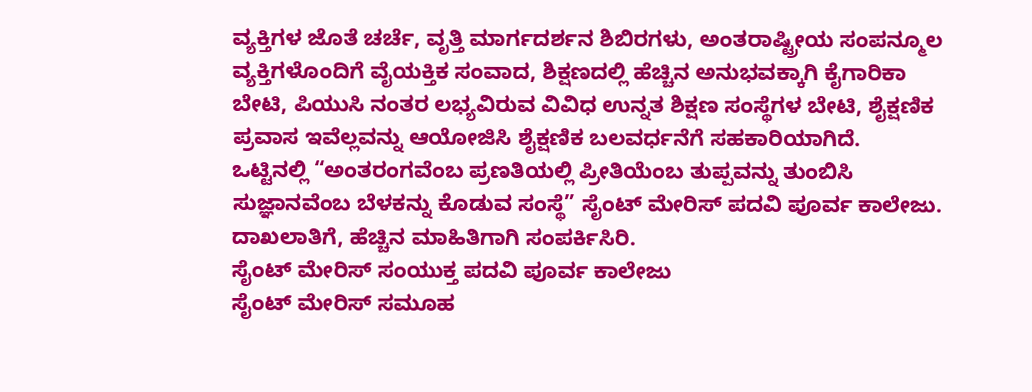ವ್ಯಕ್ತಿಗಳ ಜೊತೆ ಚರ್ಚೆ, ವೃತ್ತಿ ಮಾರ್ಗದರ್ಶನ ಶಿಬಿರಗಳು, ಅಂತರಾಷ್ಟ್ರೀಯ ಸಂಪನ್ಮೂಲ ವ್ಯಕ್ತಿಗಳೊಂದಿಗೆ ವೈಯಕ್ತಿಕ ಸಂವಾದ, ಶಿಕ್ಷಣದಲ್ಲಿ ಹೆಚ್ಚಿನ ಅನುಭವಕ್ಕಾಗಿ ಕೈಗಾರಿಕಾ ಬೇಟಿ, ಪಿಯುಸಿ ನಂತರ ಲಭ್ಯವಿರುವ ವಿವಿಧ ಉನ್ನತ ಶಿಕ್ಷಣ ಸಂಸ್ಥೆಗಳ ಬೇಟಿ, ಶೈಕ್ಷಣಿಕ ಪ್ರವಾಸ ಇವೆಲ್ಲವನ್ನು ಆಯೋಜಿಸಿ ಶೈಕ್ಷಣಿಕ ಬಲವರ್ಧನೆಗೆ ಸಹಕಾರಿಯಾಗಿದೆ.
ಒಟ್ಟಿನಲ್ಲಿ “ಅಂತರಂಗವೆಂಬ ಪ್ರಣತಿಯಲ್ಲಿ ಪ್ರೀತಿಯೆಂಬ ತುಪ್ಪವನ್ನು ತುಂಬಿಸಿ ಸುಜ್ಞಾನವೆಂಬ ಬೆಳಕನ್ನು ಕೊಡುವ ಸಂಸ್ಥೆ” ಸೈಂಟ್ ಮೇರಿಸ್ ಪದವಿ ಪೂರ್ವ ಕಾಲೇಜು.
ದಾಖಲಾತಿಗೆ, ಹೆಚ್ಚಿನ ಮಾಹಿತಿಗಾಗಿ ಸಂಪರ್ಕಿಸಿರಿ.
ಸೈಂಟ್ ಮೇರಿಸ್ ಸಂಯುಕ್ತ ಪದವಿ ಪೂರ್ವ ಕಾಲೇಜು
ಸೈಂಟ್ ಮೇರಿಸ್ ಸಮೂಹ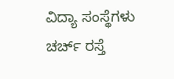ವಿದ್ಯಾ ಸಂಸ್ಥೆಗಳು
ಚರ್ಚ್ ರಸ್ತೆ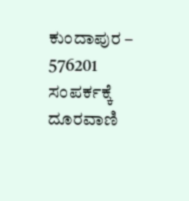ಕುಂದಾಪುರ – 576201
ಸಂಪರ್ಕಕ್ಕೆ ದೂರವಾಣಿ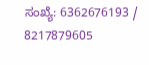ಸಂಖ್ಯೆ: 6362676193 / 8217879605